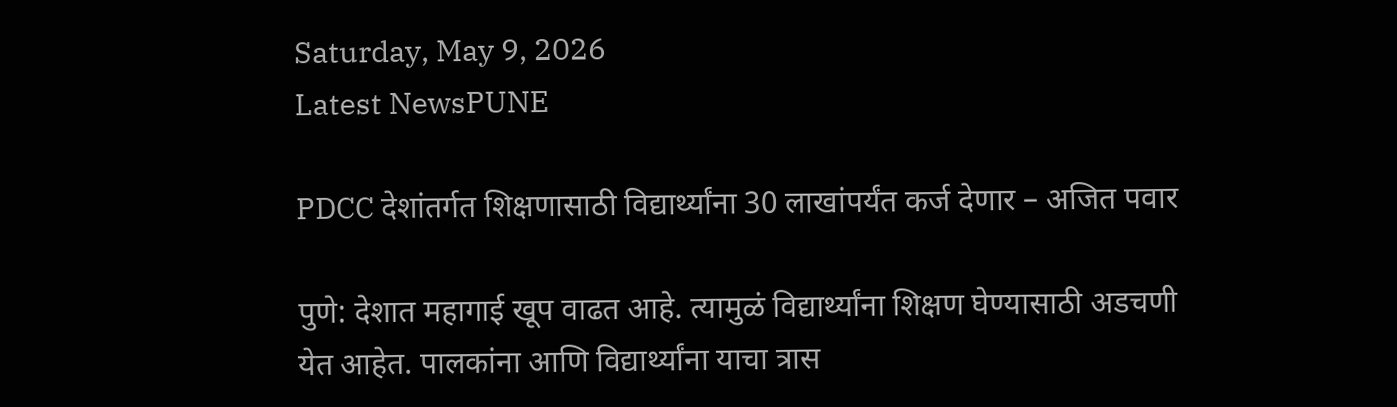Saturday, May 9, 2026
Latest NewsPUNE

PDCC देशांतर्गत शिक्षणासाठी विद्यार्थ्यांना 30 लाखांपर्यंत कर्ज देणार – अजित पवार

पुणे: देशात महागाई खूप वाढत आहे. त्यामुळं विद्यार्थ्यांना शिक्षण घेण्यासाठी अडचणी येत आहेत. पालकांना आणि विद्यार्थ्यांना याचा त्रास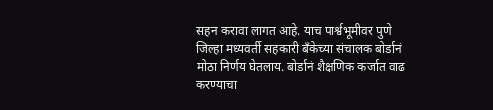सहन करावा लागत आहे. याच पार्श्वभूमीवर पुणे जिल्हा मध्यवर्ती सहकारी बॅंकेच्या संचालक बोर्डानं मोठा निर्णय घेतलाय. बोर्डानं शैक्षणिक कर्जात वाढ करण्याचा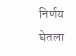निर्णय घेतला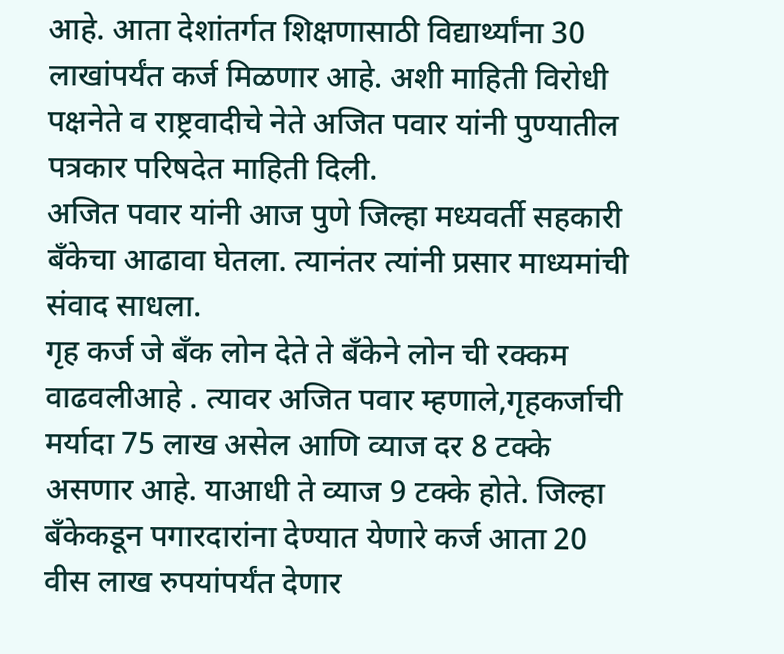आहे. आता देशांतर्गत शिक्षणासाठी विद्यार्थ्यांना 30 लाखांपर्यंत कर्ज मिळणार आहे. अशी माहिती विरोधी पक्षनेते व राष्ट्रवादीचे नेते अजित पवार यांनी पुण्यातील पत्रकार परिषदेत माहिती दिली.
अजित पवार यांनी आज पुणे जिल्हा मध्यवर्ती सहकारी बँकेचा आढावा घेतला. त्यानंतर त्यांनी प्रसार माध्यमांची संवाद साधला.
गृह कर्ज जे बँक लोन देते ते बँकेने लोन ची रक्कम वाढवलीआहे ‌. त्यावर अजित पवार म्हणाले,गृहकर्जाची मर्यादा 75 लाख असेल आणि व्याज दर 8 टक्के असणार आहे. याआधी ते व्याज 9 टक्के होते. जिल्हा बँकेकडून पगारदारांना देण्यात येणारे कर्ज आता 20 वीस लाख रुपयांपर्यंत देणार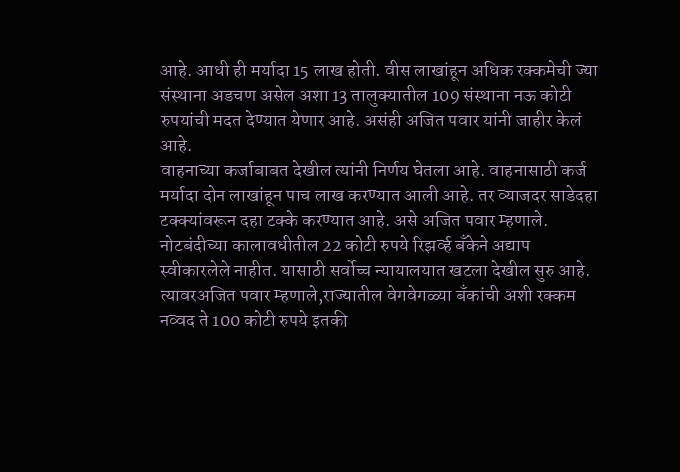आहे. आधी ही मर्यादा 15 लाख होती. वीस लाखांहून अधिक रक्कमेची ज्या संस्थाना अडचण असेल अशा 13 तालुक्यातील 109 संस्थाना नऊ कोटी रुपयांची मदत देण्यात येणार आहे. असंही अजित पवार यांनी जाहीर केलं आहे.
वाहनाच्या कर्जाबाबत देखील त्यांनी निर्णय घेतला आहे. वाहनासाठी कर्ज मर्यादा दोन लाखांहून पाच लाख करण्यात आली आहे. तर व्याजदर साडेदहा टक्क्यांवरून दहा टक्के करण्यात आहे. असे अजित पवार म्हणाले.
नोटबंदीच्या कालावधीतील 22 कोटी रुपये रिझर्व्ह बॅंकेने अद्याप स्वीकारलेले नाहीत. यासाठी सर्वोच्च न्यायालयात खटला देखील सुरु आहे. त्यावरअजित पवार म्हणाले,राज्यातील वेगवेगळ्या बॅंकांची अशी रक्कम नव्वद ते 100 कोटी रुपये इतकी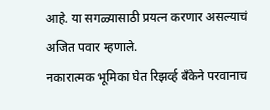आहे. या सगळ्यासाठी प्रयत्न करणार असल्याचं अजित पवार म्हणाले.
नकारात्मक भूमिका घेत रिझर्व्ह बँकेने परवानाच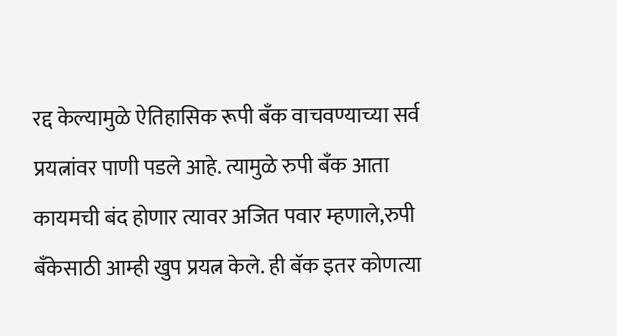रद्द केल्यामुळे ऐतिहासिक रूपी बँक वाचवण्याच्या सर्व प्रयत्नांवर पाणी पडले आहे. त्यामुळे रुपी बँक आता कायमची बंद होणार त्यावर अजित पवार म्हणाले,रुपी बँकेसाठी आम्ही खुप प्रयत्न केले. ही बॅक इतर कोणत्या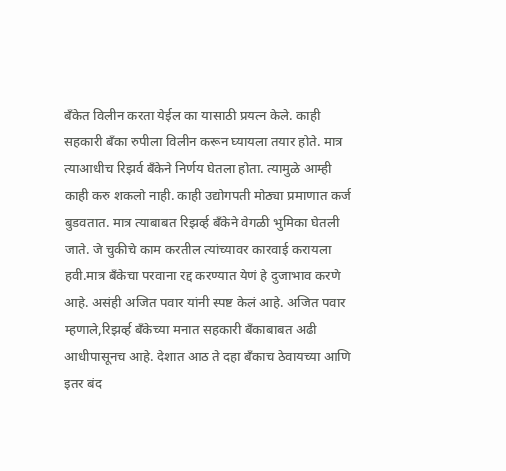बँकेत विलीन करता येईल का यासाठी प्रयत्न केले. काही सहकारी बँका रुपीला विलीन करून घ्यायला तयार होते. मात्र त्याआधीच रिझर्व बॅंकेने निर्णय घेतला होता. त्यामुळे आम्ही काही करु शकलो नाही. काही उद्योगपती मोठ्या प्रमाणात कर्ज बुडवतात. मात्र त्याबाबत रिझर्व्ह बॅंकेने वेगळी भुमिका घेतली जाते. जे चुकीचे काम करतील त्यांच्यावर कारवाई करायला हवी.मात्र बँकेचा परवाना रद्द करण्यात येणं हे दुजाभाव करणे आहे. असंही अजित पवार यांनी स्पष्ट केलं आहे. अजित पवार म्हणाले,रिझर्व्ह बॅंकेच्या मनात सहकारी बँकाबाबत अढी आधीपासूनच आहे. देशात आठ ते दहा बॅंकाच ठेवायच्या आणि इतर बंद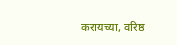करायच्या, वरिष्ठ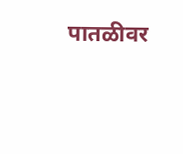पातळीवर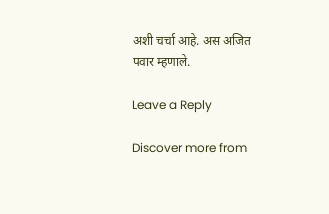अशी चर्चा आहे. अस अजित पवार म्हणाले.

Leave a Reply

Discover more from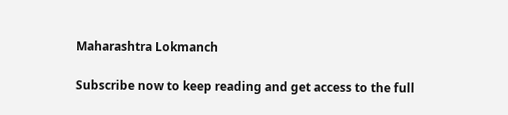Maharashtra Lokmanch

Subscribe now to keep reading and get access to the full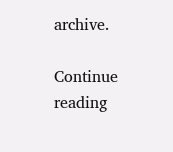archive.

Continue reading